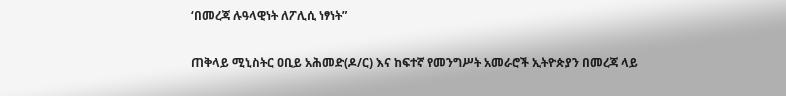‘በመረጃ ሉዓላዊነት ለፖሊሲ ነፃነት”

ጠቅላይ ሚኒስትር ዐቢይ አሕመድ(ዶ/ር) እና ከፍተኛ የመንግሥት አመራሮች ኢትዮጵያን በመረጃ ላይ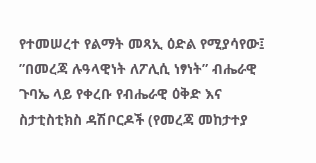የተመሠረተ የልማት መጻኢ ዕድል የሚያሳየው፤ ”በመረጃ ሉዓላዊነት ለፖሊሲ ነፃነት” ብሔራዊ ጉባኤ ላይ የቀረቡ የብሔራዊ ዕቅድ እና ስታቲስቲክስ ዳሽቦርዶች (የመረጃ መከታተያ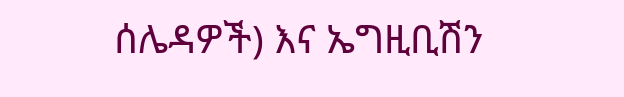ሰሌዳዎች) እና ኤግዚቢሽን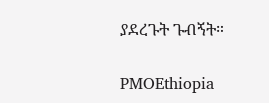ያደረጉት ጉብኝት።

PMOEthiopia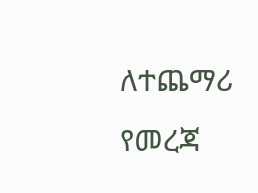ለተጨማሪ የመረጃ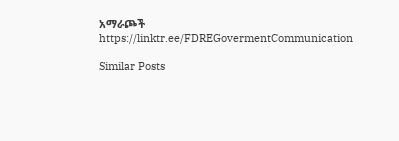አማራጮች
https://linktr.ee/FDREGovermentCommunication

Similar Posts